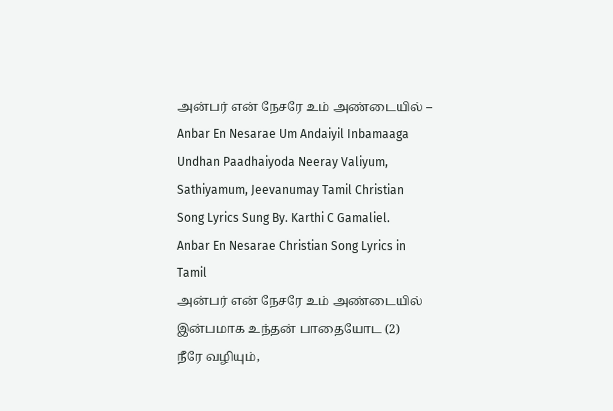அன்பர் என் நேசரே உம் அண்டையில் – Anbar En Nesarae Um Andaiyil Inbamaaga Undhan Paadhaiyoda Neeray Valiyum, Sathiyamum, Jeevanumay Tamil Christian Song Lyrics Sung By. Karthi C Gamaliel.
Anbar En Nesarae Christian Song Lyrics in Tamil
அன்பர் என் நேசரே உம் அண்டையில்
இன்பமாக உந்தன் பாதையோட (2)
நீரே வழியும்,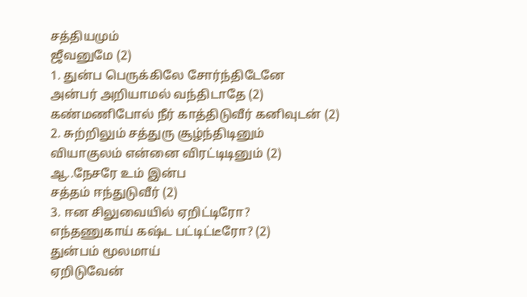சத்தியமும்
ஜீவனுமே (2)
1. துன்ப பெருக்கிலே சோர்ந்திடேனே
அன்பர் அறியாமல் வந்திடாதே (2)
கண்மணிபோல் நீர் காத்திடுவீர் கனிவுடன் (2)
2. சுற்றிலும் சத்துரு சூழ்ந்திடினும்
வியாகுலம் என்னை விரட்டிடினும் (2)
ஆ..நேசரே உம் இன்ப
சத்தம் ஈந்துடுவீர் (2)
3. ஈன சிலுவையில் ஏறிட்டிரோ?
எந்தணுகாய் கஷ்ட பட்டிட்டீரோ? (2)
துன்பம் மூலமாய்
ஏறிடுவேன்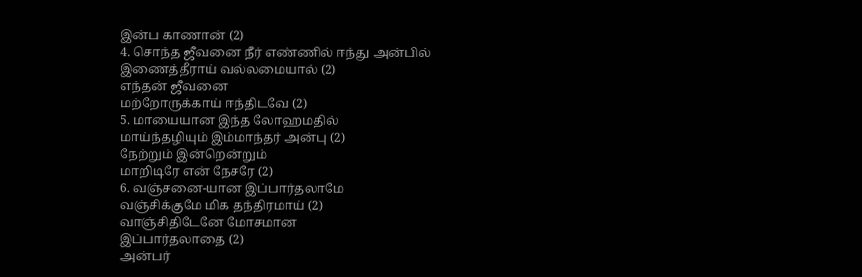இன்ப காணான் (2)
4. சொந்த ஜீவனை நீர் எண்ணில் ஈந்து அன்பில்
இணைத்தீராய் வல்லமையால் (2)
எந்தன் ஜீவனை
மற்றோருக்காய் ஈந்திடவே (2)
5. மாயையான இந்த லோஹமதில்
மாய்ந்தழியும் இம்மாந்தர் அன்பு (2)
நேற்றும் இன்றென்றும்
மாறிடிரே என் நேசரே (2)
6. வஞ்சனை-யான இப்பார்தலாமே
வஞ்சிக்குமே மிக தந்திரமாய் (2)
வாஞ்சிதிடேனே மோசமான
இப்பார்தலாதை (2)
அன்பர்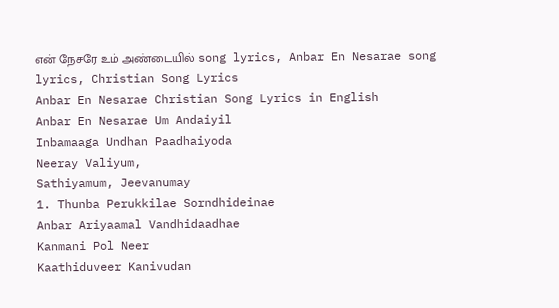என் நேசரே உம் அண்டையில் song lyrics, Anbar En Nesarae song lyrics, Christian Song Lyrics
Anbar En Nesarae Christian Song Lyrics in English
Anbar En Nesarae Um Andaiyil
Inbamaaga Undhan Paadhaiyoda
Neeray Valiyum,
Sathiyamum, Jeevanumay
1. Thunba Perukkilae Sorndhideinae
Anbar Ariyaamal Vandhidaadhae
Kanmani Pol Neer
Kaathiduveer Kanivudan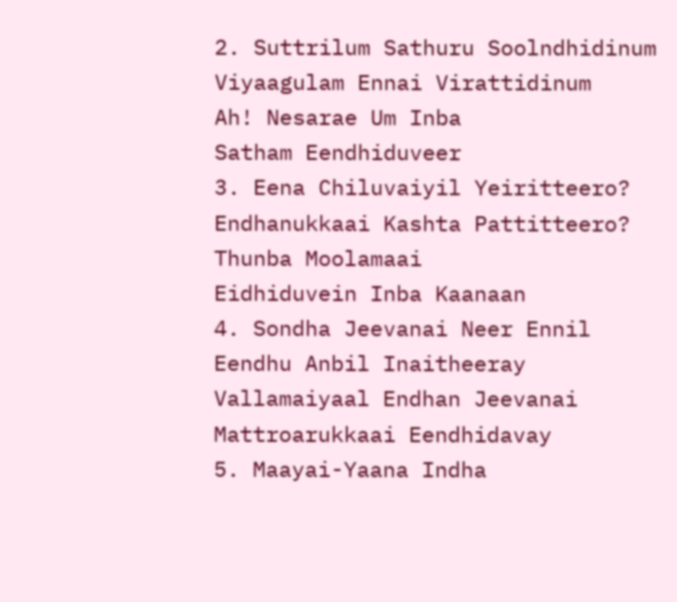2. Suttrilum Sathuru Soolndhidinum
Viyaagulam Ennai Virattidinum
Ah! Nesarae Um Inba
Satham Eendhiduveer
3. Eena Chiluvaiyil Yeiritteero?
Endhanukkaai Kashta Pattitteero?
Thunba Moolamaai
Eidhiduvein Inba Kaanaan
4. Sondha Jeevanai Neer Ennil
Eendhu Anbil Inaitheeray
Vallamaiyaal Endhan Jeevanai
Mattroarukkaai Eendhidavay
5. Maayai-Yaana Indha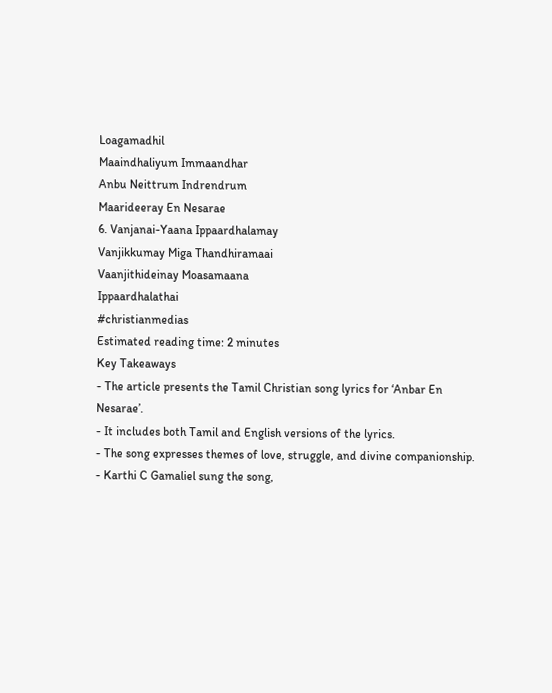Loagamadhil
Maaindhaliyum Immaandhar
Anbu Neittrum Indrendrum
Maarideeray En Nesarae
6. Vanjanai-Yaana Ippaardhalamay
Vanjikkumay Miga Thandhiramaai
Vaanjithideinay Moasamaana
Ippaardhalathai
#christianmedias
Estimated reading time: 2 minutes
Key Takeaways
- The article presents the Tamil Christian song lyrics for ‘Anbar En Nesarae’.
- It includes both Tamil and English versions of the lyrics.
- The song expresses themes of love, struggle, and divine companionship.
- Karthi C Gamaliel sung the song,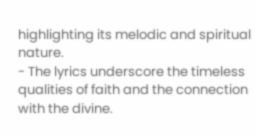highlighting its melodic and spiritual nature.
- The lyrics underscore the timeless qualities of faith and the connection with the divine.